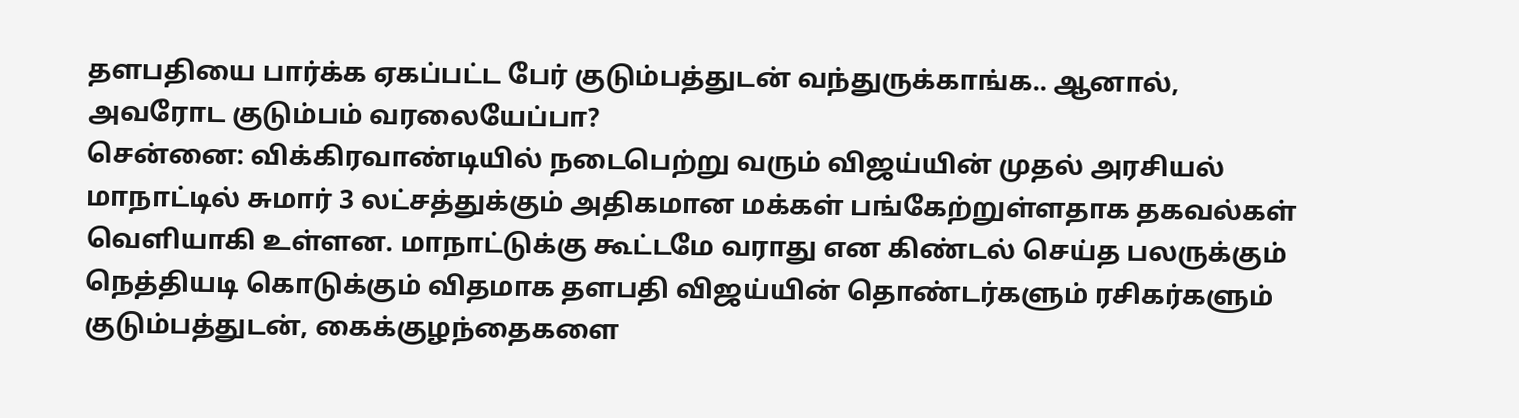தளபதியை பார்க்க ஏகப்பட்ட பேர் குடும்பத்துடன் வந்துருக்காங்க.. ஆனால், அவரோட குடும்பம் வரலையேப்பா?
சென்னை: விக்கிரவாண்டியில் நடைபெற்று வரும் விஜய்யின் முதல் அரசியல் மாநாட்டில் சுமார் 3 லட்சத்துக்கும் அதிகமான மக்கள் பங்கேற்றுள்ளதாக தகவல்கள் வெளியாகி உள்ளன. மாநாட்டுக்கு கூட்டமே வராது என கிண்டல் செய்த பலருக்கும் நெத்தியடி கொடுக்கும் விதமாக தளபதி விஜய்யின் தொண்டர்களும் ரசிகர்களும் குடும்பத்துடன், கைக்குழந்தைகளை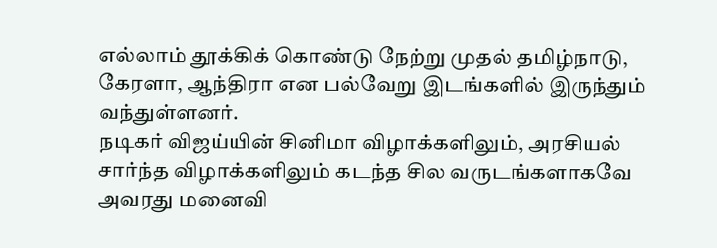எல்லாம் தூக்கிக் கொண்டு நேற்று முதல் தமிழ்நாடு, கேரளா, ஆந்திரா என பல்வேறு இடங்களில் இருந்தும் வந்துள்ளனர்.
நடிகர் விஜய்யின் சினிமா விழாக்களிலும், அரசியல் சார்ந்த விழாக்களிலும் கடந்த சில வருடங்களாகவே அவரது மனைவி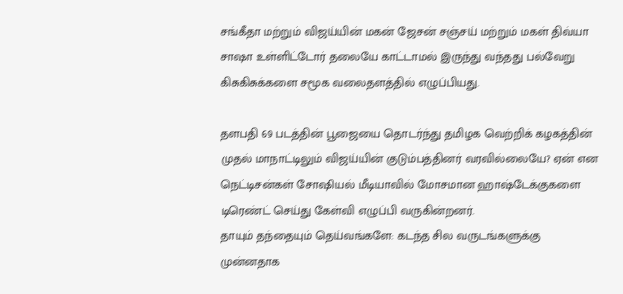சங்கீதா மற்றும் விஜய்யின் மகன் ஜேசன் சஞ்சய் மற்றும் மகள் திவ்யா சாஷா உள்ளிட்டோர் தலையே காட்டாமல் இருந்து வந்தது பல்வேறு கிசுகிசுக்களை சமூக வலைதளத்தில் எழுப்பியது.

தளபதி 69 படத்தின் பூஜையை தொடர்ந்து தமிழக வெற்றிக் கழகத்தின் முதல் மாநாட்டிலும் விஜய்யின் குடும்பத்தினர் வரவில்லையே? ஏன் என நெட்டிசன்கள் சோஷியல் மீடியாவில் மோசமான ஹாஷ்டேக்குகளை டிரெண்ட் செய்து கேள்வி எழுப்பி வருகின்றனர்.
தாயும் தந்தையும் தெய்வங்களே: கடந்த சில வருடங்களுக்கு முன்னதாக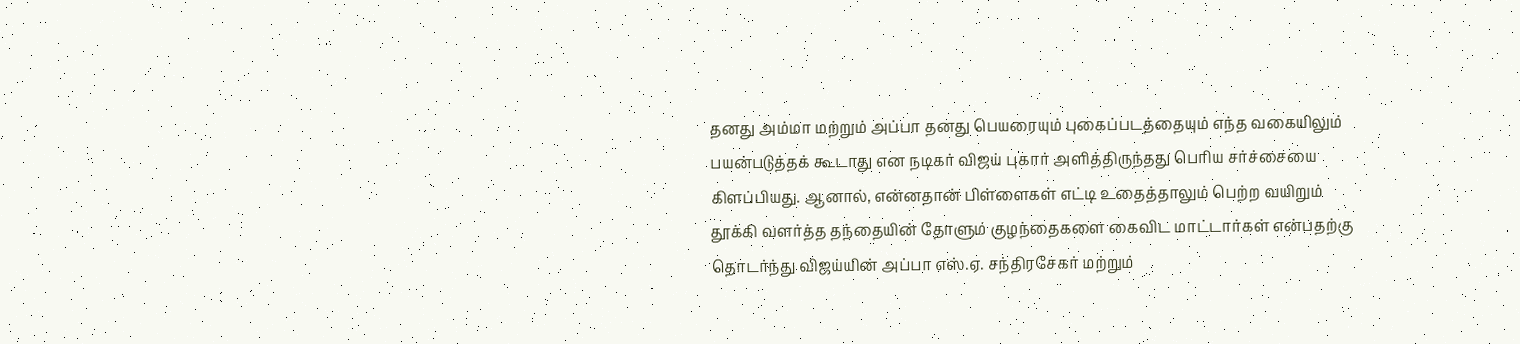தனது அம்மா மற்றும் அப்பா தனது பெயரையும் புகைப்படத்தையும் எந்த வகையிலும் பயன்படுத்தக் கூடாது என நடிகர் விஜய் புகார் அளித்திருந்தது பெரிய சர்ச்சையை கிளப்பியது. ஆனால், என்னதான் பிள்ளைகள் எட்டி உதைத்தாலும் பெற்ற வயிறும் தூக்கி வளர்த்த தந்தையின் தோளும் குழந்தைகளை கைவிட மாட்டார்கள் என்பதற்கு தொடர்ந்து விஜய்யின் அப்பா எஸ்.ஏ. சந்திரசேகர் மற்றும்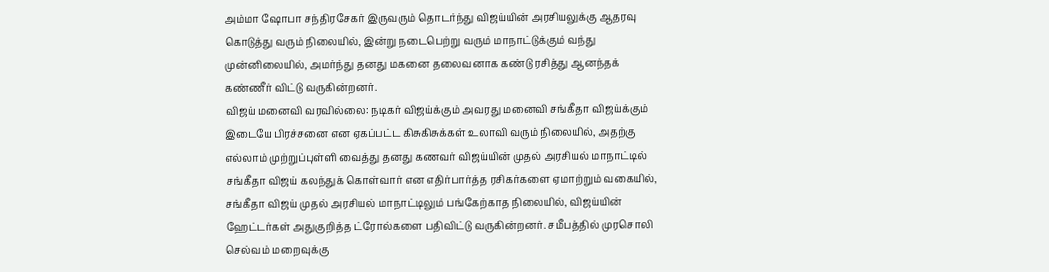அம்மா ஷோபா சந்திரசேகர் இருவரும் தொடர்ந்து விஜய்யின் அரசியலுக்கு ஆதரவு கொடுத்து வரும் நிலையில், இன்று நடைபெற்று வரும் மாநாட்டுக்கும் வந்து முன்னிலையில், அமர்ந்து தனது மகனை தலைவனாக கண்டு ரசித்து ஆனந்தக் கண்ணீர் விட்டு வருகின்றனர்.
விஜய் மனைவி வரவில்லை: நடிகர் விஜய்க்கும் அவரது மனைவி சங்கீதா விஜய்க்கும் இடையே பிரச்சனை என ஏகப்பட்ட கிசுகிசுக்கள் உலாவி வரும் நிலையில், அதற்கு எல்லாம் முற்றுப்புள்ளி வைத்து தனது கணவர் விஜய்யின் முதல் அரசியல் மாநாட்டில் சங்கீதா விஜய் கலந்துக் கொள்வார் என எதிர்பார்த்த ரசிகர்களை ஏமாற்றும் வகையில், சங்கீதா விஜய் முதல் அரசியல் மாநாட்டிலும் பங்கேற்காத நிலையில், விஜய்யின் ஹேட்டர்கள் அதுகுறித்த ட்ரோல்களை பதிவிட்டு வருகின்றனர். சமீபத்தில் முரசொலி செல்வம் மறைவுக்கு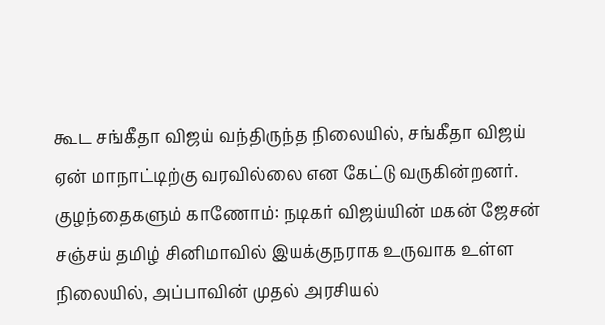கூட சங்கீதா விஜய் வந்திருந்த நிலையில், சங்கீதா விஜய் ஏன் மாநாட்டிற்கு வரவில்லை என கேட்டு வருகின்றனர்.
குழந்தைகளும் காணோம்: நடிகர் விஜய்யின் மகன் ஜேசன் சஞ்சய் தமிழ் சினிமாவில் இயக்குநராக உருவாக உள்ள நிலையில், அப்பாவின் முதல் அரசியல்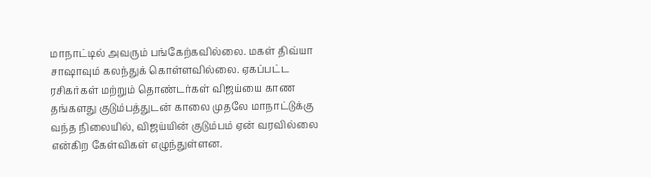மாநாட்டில் அவரும் பங்கேற்கவில்லை. மகள் திவ்யா சாஷாவும் கலந்துக் கொள்ளவில்லை. ஏகப்பட்ட ரசிகர்கள் மற்றும் தொண்டர்கள் விஜய்யை காண தங்களது குடும்பத்துடன் காலை முதலே மாநாட்டுக்கு வந்த நிலையில், விஜய்யின் குடும்பம் ஏன் வரவில்லை என்கிற கேள்விகள் எழுந்துள்ளன.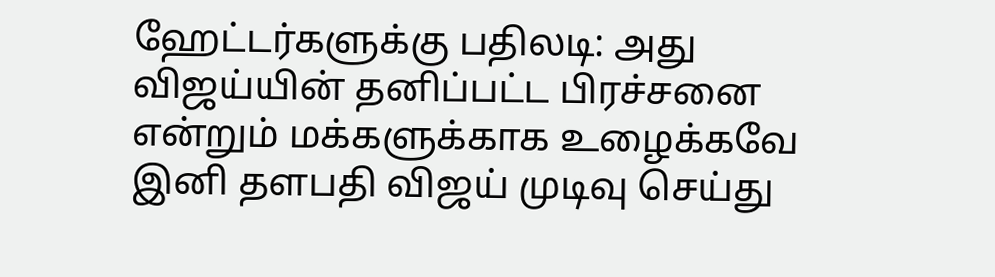ஹேட்டர்களுக்கு பதிலடி: அது விஜய்யின் தனிப்பட்ட பிரச்சனை என்றும் மக்களுக்காக உழைக்கவே இனி தளபதி விஜய் முடிவு செய்து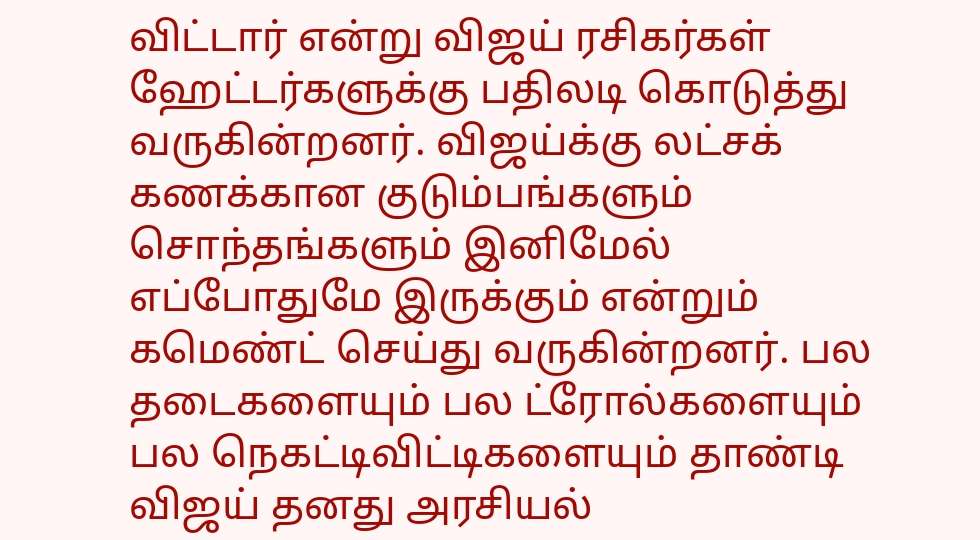விட்டார் என்று விஜய் ரசிகர்கள் ஹேட்டர்களுக்கு பதிலடி கொடுத்து வருகின்றனர். விஜய்க்கு லட்சக் கணக்கான குடும்பங்களும் சொந்தங்களும் இனிமேல் எப்போதுமே இருக்கும் என்றும் கமெண்ட் செய்து வருகின்றனர். பல தடைகளையும் பல ட்ரோல்களையும் பல நெகட்டிவிட்டிகளையும் தாண்டி விஜய் தனது அரசியல்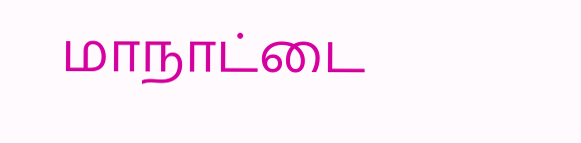மாநாட்டை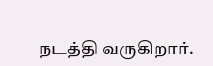நடத்தி வருகிறார்.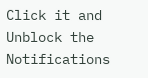Click it and Unblock the Notifications